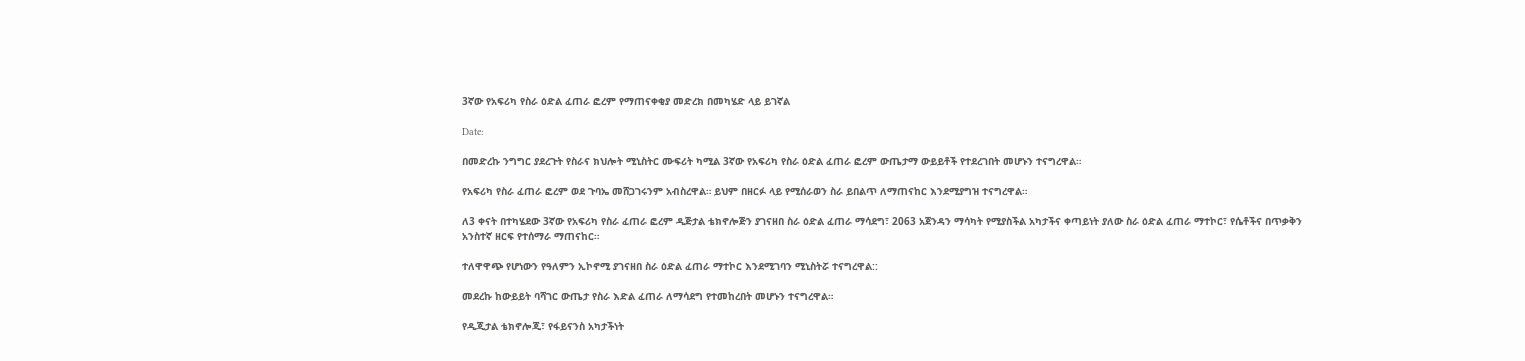3ኛው የአፍሪካ የስራ ዕድል ፈጠራ ፎረም የማጠናቀቂያ መድረክ በመካሄድ ላይ ይገኛል

Date:

በመድረኩ ንግግር ያደረጉት የስራና ክህሎት ሚኒስትር ሙፍሪት ካሚል 3ኛው የአፍሪካ የስራ ዕድል ፈጠራ ፎረም ውጤታማ ውይይቶች የተደረገበት መሆኑን ተናግረዋል።

የአፍሪካ የስራ ፈጠራ ፎረም ወደ ጉባኤ መሸጋገሩንም አብስረዋል። ይህም በዘርፉ ላይ የሚሰራወን ስራ ይበልጥ ለማጠናከር እንደሚያግዝ ተናግረዋል።

ለ3 ቀናት በተካሄደው 3ኛው የአፍሪካ የስራ ፈጠራ ፎረም ዲጅታል ቴክኖሎጅን ያገናዘበ ስራ ዕድል ፈጠራ ማሳደግ፣ 2063 አጀንዳን ማሳካት የሚያስችል አካታችና ቀጣይነት ያለው ስራ ዕድል ፈጠራ ማተኮር፣ የሴቶችና በጥቃቅን አንስተኛ ዘርፍ የተሰማራ ማጠናከር።

ተለዋዋጭ የሆነውን የዓለምን ኢኮኖሚ ያገናዘበ ስራ ዕድል ፈጠራ ማተኮር እንደሚገባን ሚኒስትሯ ተናግረዋል::

መደረኩ ከውይይት ባሻገር ውጤታ የስራ እድል ፈጠራ ለማሳደግ የተመከረበት መሆኑን ተናግረዋል።

የዲጂታል ቴክኖሎጂ፣ የፋይናንስ አካታችነት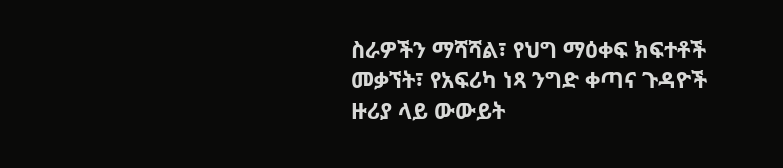ስራዎችን ማሻሻል፣ የህግ ማዕቀፍ ክፍተቶች መቃኘት፣ የአፍሪካ ነጻ ንግድ ቀጣና ጉዳዮች ዙሪያ ላይ ውውይት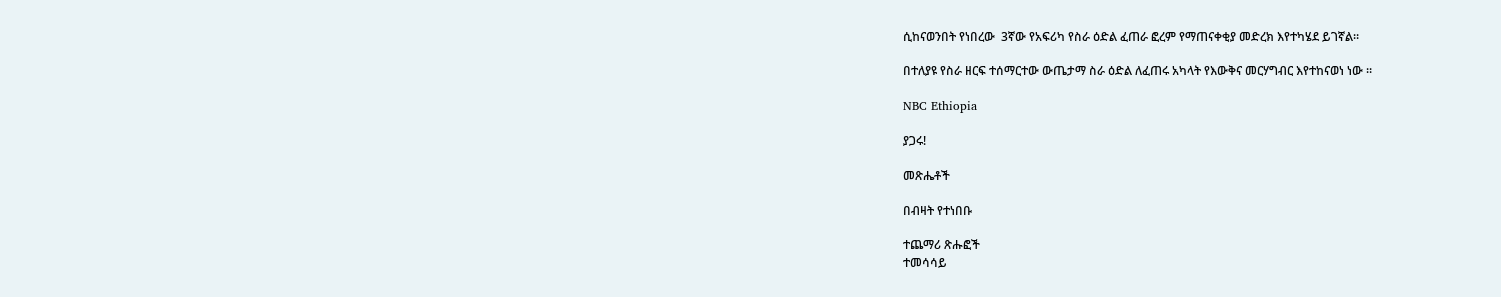ሲከናወንበት የነበረው  3ኛው የአፍሪካ የስራ ዕድል ፈጠራ ፎረም የማጠናቀቂያ መድረክ እየተካሄደ ይገኛል።

በተለያዩ የስራ ዘርፍ ተሰማርተው ውጤታማ ስራ ዕድል ለፈጠሩ አካላት የእውቅና መርሃግብር እየተከናወነ ነው ።

NBC Ethiopia

ያጋሩ!

መጽሔቶች

በብዛት የተነበቡ

ተጨማሪ ጽሑፎች
ተመሳሳይ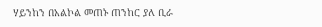ሃይንከን በአልኮል መጠኑ ጠንከር ያለ ቢራ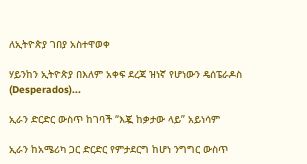ለኢትዮጵያ ገበያ አስተዋወቀ

ሃይንከን ኢትዮጵያ በእለም አቀፍ ደረጃ ዝነኛ የሆነውን ዴሰፔራዶስ (Desperados)...

ኢራን ድርድር ውስጥ ከገባች “እጇ ከቃታው ላይ” አይነሳም

ኢራን ከአሜሪካ ጋር ድርድር የምታደርግ ከሆነ ንግግር ውስጥ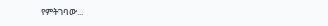የምትገባው...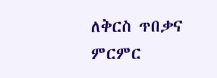ለቅርስ ጥበቃና ምርምር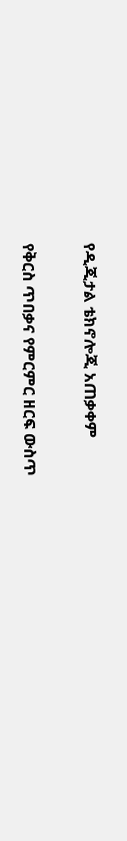የዲጂታል ቴክኖሎጂ አጠቃቀም

የቅርስ ጥበቃና የምርምር ዘርፍ ውስጥ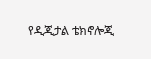የዲጂታል ቴክኖሎጂ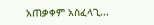አጠቃቀም አስፈላጊ...